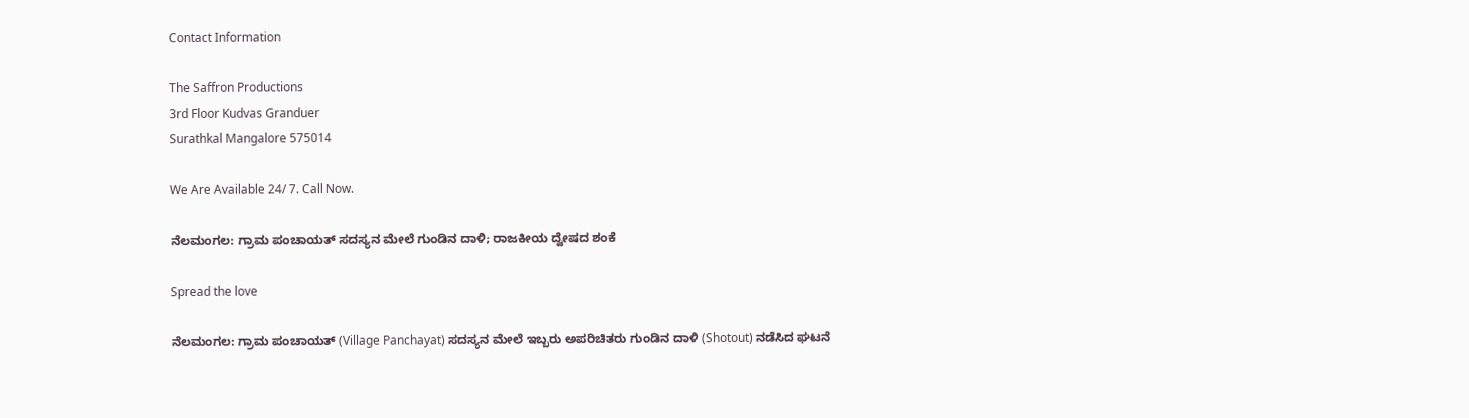Contact Information

The Saffron Productions
3rd Floor Kudvas Granduer
Surathkal Mangalore 575014

We Are Available 24/ 7. Call Now.

ನೆಲಮಂಗಲ: ಗ್ರಾಮ ಪಂಚಾಯತ್ ಸದಸ್ಯನ ಮೇಲೆ ಗುಂಡಿನ ದಾಳಿ; ರಾಜಕೀಯ ದ್ವೇಷದ ಶಂಕೆ

Spread the love

ನೆಲಮಂಗಲ: ಗ್ರಾಮ ಪಂಚಾಯತ್‌ (Village Panchayat) ಸದಸ್ಯನ ಮೇಲೆ ಇಬ್ಬರು ಅಪರಿಚಿತರು ಗುಂಡಿನ‌ ದಾಳಿ (Shotout) ನಡೆಸಿದ ಘಟನೆ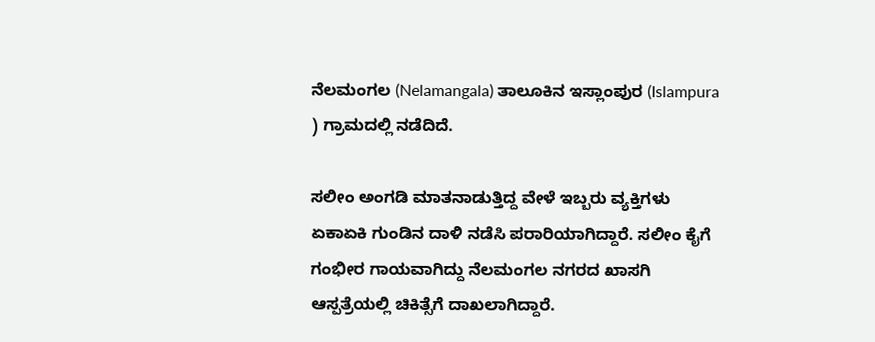ನೆಲಮಂಗಲ (Nelamangala) ತಾಲೂಕಿನ ಇಸ್ಲಾಂಪುರ (Islampura ) ಗ್ರಾಮದಲ್ಲಿ ನಡೆದಿದೆ.

ಸಲೀಂ ಅಂಗಡಿ ಮಾತನಾಡುತ್ತಿದ್ದ ವೇಳೆ ಇಬ್ಬರು ವ್ಯಕ್ತಿಗಳು ಏಕಾಏಕಿ ಗುಂಡಿನ ದಾಳಿ ನಡೆಸಿ ಪರಾರಿಯಾಗಿದ್ದಾರೆ. ಸಲೀಂ ಕೈಗೆ ಗಂಭೀರ ಗಾಯವಾಗಿದ್ದು ನೆಲಮಂಗಲ ನಗರದ ಖಾಸಗಿ ಆಸ್ಪತ್ರೆಯಲ್ಲಿ ಚಿಕಿತ್ಸೆಗೆ ದಾಖಲಾಗಿದ್ದಾರೆ.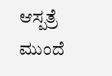ಆಸ್ಪತ್ರೆ ಮುಂದೆ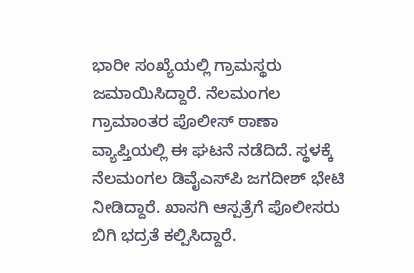ಭಾರೀ ಸಂಖ್ಯೆಯಲ್ಲಿ ಗ್ರಾಮಸ್ಥರು ಜಮಾಯಿಸಿದ್ದಾರೆ. ನೆಲಮಂಗಲ ಗ್ರಾಮಾಂತರ ಪೊಲೀಸ್ ಠಾಣಾ ವ್ಯಾಪ್ತಿಯಲ್ಲಿ ಈ ಘಟನೆ ನಡೆದಿದೆ. ಸ್ಥಳಕ್ಕೆ ನೆಲಮಂಗಲ ಡಿವೈಎಸ್‌ಪಿ ಜಗದೀಶ್ ಭೇಟಿ ನೀಡಿದ್ದಾರೆ. ಖಾಸಗಿ ಆಸ್ಪತ್ರೆಗೆ ಪೊಲೀಸರು ಬಿಗಿ ಭದ್ರತೆ ಕಲ್ಪಿಸಿದ್ದಾರೆ.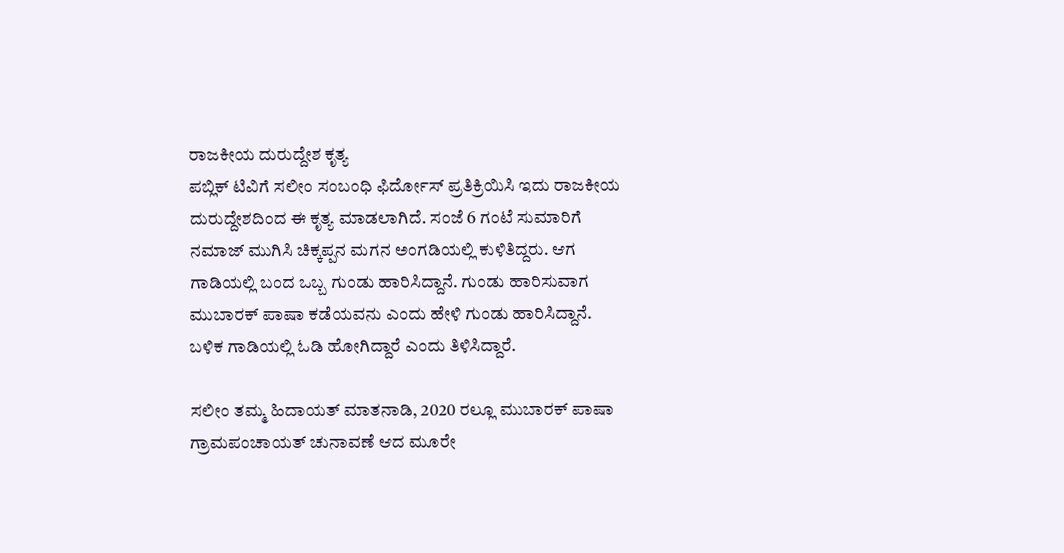ರಾಜಕೀಯ ದುರುದ್ದೇಶ ಕೃತ್ಯ
ಪಬ್ಲಿಕ್ ಟಿವಿಗೆ ಸಲೀಂ ಸಂಬಂಧಿ ಫಿರ್ದೋಸ್ ಪ್ರತಿಕ್ರಿಯಿಸಿ ಇದು ರಾಜಕೀಯ ದುರುದ್ದೇಶದಿಂದ ಈ ಕೃತ್ಯ ಮಾಡಲಾಗಿದೆ. ಸಂಜೆ 6 ಗಂಟೆ ಸುಮಾರಿಗೆ ನಮಾಜ್‌ ಮುಗಿಸಿ ಚಿಕ್ಕಪ್ಪನ ಮಗನ ಅಂಗಡಿಯಲ್ಲಿ ಕುಳಿತಿದ್ದರು. ಆಗ ಗಾಡಿಯಲ್ಲಿ ಬಂದ ಒಬ್ಬ ಗುಂಡು ಹಾರಿಸಿದ್ದಾನೆ. ಗುಂಡು ಹಾರಿಸುವಾಗ ಮುಬಾರಕ್ ಪಾಷಾ ಕಡೆಯವನು ಎಂದು ಹೇಳಿ ಗುಂಡು ಹಾರಿಸಿದ್ದಾನೆ. ಬಳಿಕ ಗಾಡಿಯಲ್ಲಿ ಓಡಿ ಹೋಗಿದ್ದಾರೆ ಎಂದು ತಿಳಿಸಿದ್ದಾರೆ.

ಸಲೀಂ ತಮ್ಮ ಹಿದಾಯತ್ ಮಾತನಾಡಿ, 2020 ರಲ್ಲೂ ಮುಬಾರಕ್ ಪಾಷಾ ಗ್ರಾಮಪಂಚಾಯತ್‌ ಚುನಾವಣೆ ಆದ ಮೂರೇ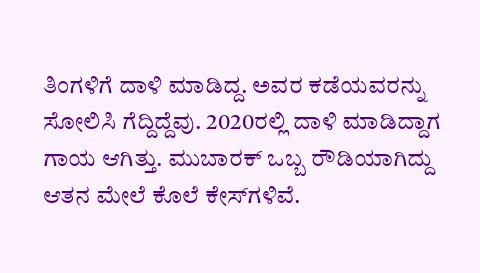ತಿಂಗಳಿಗೆ ದಾಳಿ ಮಾಡಿದ್ದ. ಅವರ ಕಡೆಯವರನ್ನು ಸೋಲಿಸಿ ಗೆದ್ದಿದ್ದೆವು. 2020ರಲ್ಲಿ ದಾಳಿ ಮಾಡಿದ್ದಾಗ ಗಾಯ ಆಗಿತ್ತು. ಮುಬಾರಕ್ ಒಬ್ಬ ರೌಡಿಯಾಗಿದ್ದು ಆತನ ಮೇಲೆ ಕೊಲೆ ಕೇಸ್‌ಗಳಿವೆ.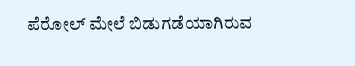ಪೆರೋಲ್‌ ಮೇಲೆ ಬಿಡುಗಡೆಯಾಗಿರುವ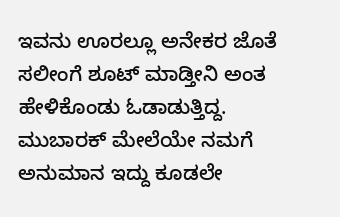ಇವನು ಊರಲ್ಲೂ ಅನೇಕರ ಜೊತೆ ಸಲೀಂಗೆ ಶೂಟ್ ಮಾಡ್ತೀನಿ ಅಂತ ಹೇಳಿಕೊಂಡು ಓಡಾಡುತ್ತಿದ್ದ. ಮುಬಾರಕ್ ಮೇಲೆಯೇ ನಮಗೆ ಅನುಮಾನ ಇದ್ದು ಕೂಡಲೇ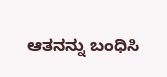ಆತನನ್ನು ಬಂಧಿಸಿ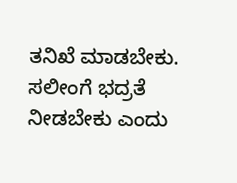ತನಿಖೆ ಮಾಡಬೇಕು. ಸಲೀಂಗೆ ಭದ್ರತೆ ನೀಡಬೇಕು ಎಂದು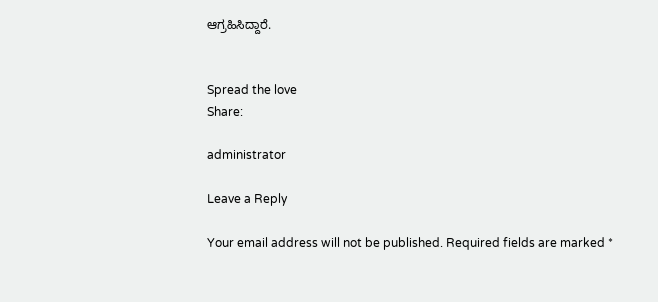ಆಗ್ರಹಿಸಿದ್ದಾರೆ.


Spread the love
Share:

administrator

Leave a Reply

Your email address will not be published. Required fields are marked *